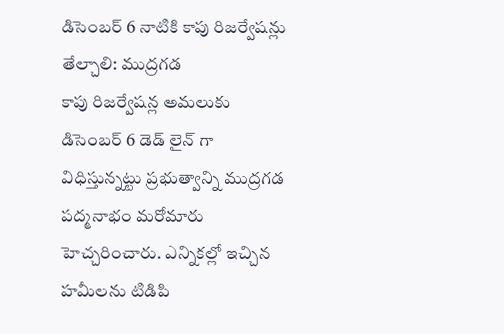డిసెంబర్ 6 నాటికి కాపు రిజర్వేషన్లు తేల్చాలి: ముద్రగడ
కాపు రిజర్వేషన్ల అమలుకు డిసెంబర్ 6 డెడ్ లైన్ గా విధిస్తున్నట్టు ప్రభుత్వాన్ని ముద్రగడ పద్మనాభం మరోమారు హెచ్చరించారు. ఎన్నికల్లో ఇచ్చిన హమీలను టిడిపి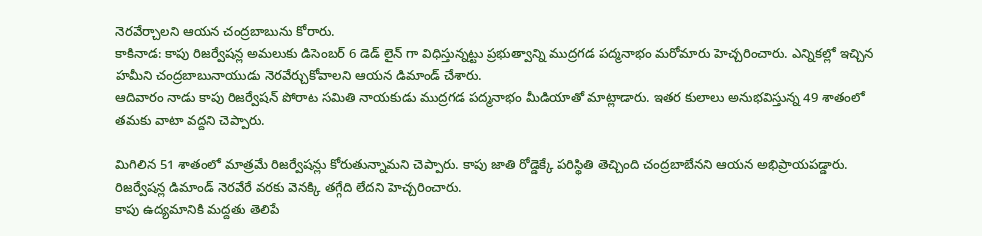నెరవేర్చాలని ఆయన చంద్రబాబును కోరారు.
కాకినాడ: కాపు రిజర్వేషన్ల అమలుకు డిసెంబర్ 6 డెడ్ లైన్ గా విధిస్తున్నట్టు ప్రభుత్వాన్ని ముద్రగడ పద్మనాభం మరోమారు హెచ్చరించారు. ఎన్నికల్లో ఇచ్చిన హమీని చంద్రబాబునాయుడు నెరవేర్చుకోవాలని ఆయన డిమాండ్ చేశారు.
ఆదివారం నాడు కాపు రిజర్వేషన్ పోరాట సమితి నాయకుడు ముద్రగడ పద్మనాభం మీడియాతో మాట్లాడారు. ఇతర కులాలు అనుభవిస్తున్న 49 శాతంలో తమకు వాటా వద్దని చెప్పారు.

మిగిలిన 51 శాతంలో మాత్రమే రిజర్వేషన్లు కోరుతున్నామని చెప్పారు. కాపు జాతి రోడ్డెక్కే పరిస్థితి తెచ్చింది చంద్రబాబేనని ఆయన అభిప్రాయపడ్డారు. రిజర్వేషన్ల డిమాండ్ నెరవేరే వరకు వెనక్కి తగ్గేది లేదని హెచ్చరించారు.
కాపు ఉద్యమానికి మద్దతు తెలిపే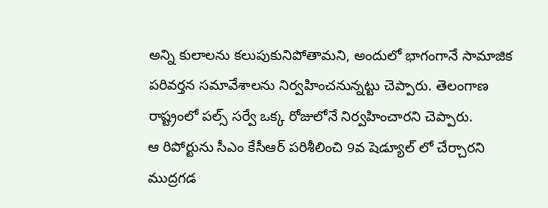అన్ని కులాలను కలుపుకునిపోతామని, అందులో భాగంగానే సామాజిక పరివర్తన సమావేశాలను నిర్వహించనున్నట్టు చెప్పారు. తెలంగాణ రాష్ట్రంలో పల్స్ సర్వే ఒక్క రోజులోనే నిర్వహించారని చెప్పారు.
ఆ రిపోర్టును సీఎం కేసీఆర్ పరిశీలించి 9వ షెడ్యూల్ లో చేర్చారని ముద్రగడ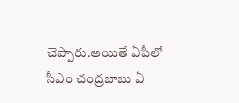చెప్పారు.అయితే ఏపీలో సీఎం చంద్రబాబు ఏ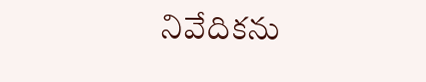నివేదికను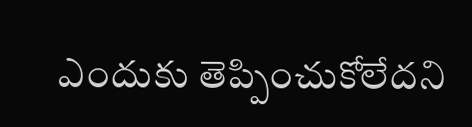ఎందుకు తెప్పించుకోలేదని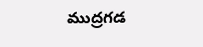ముద్రగడ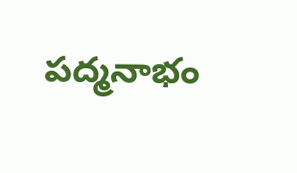పద్మనాభం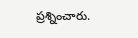ప్రశ్నించారు.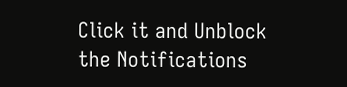Click it and Unblock the Notifications